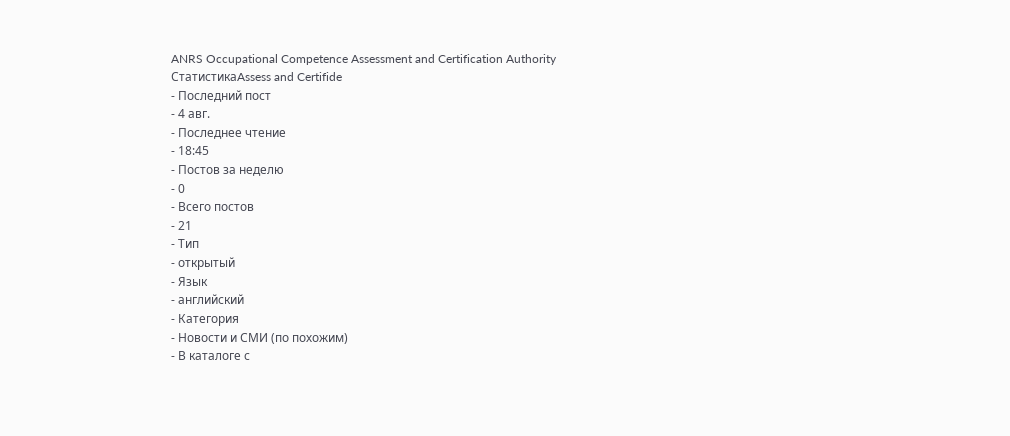ANRS Occupational Competence Assessment and Certification Authority
СтатистикаAssess and Certifide
- Последний пост
- 4 авг.
- Последнее чтение
- 18:45
- Постов за неделю
- 0
- Всего постов
- 21
- Тип
- открытый
- Язык
- английский
- Категория
- Новости и СМИ (по похожим)
- В каталоге с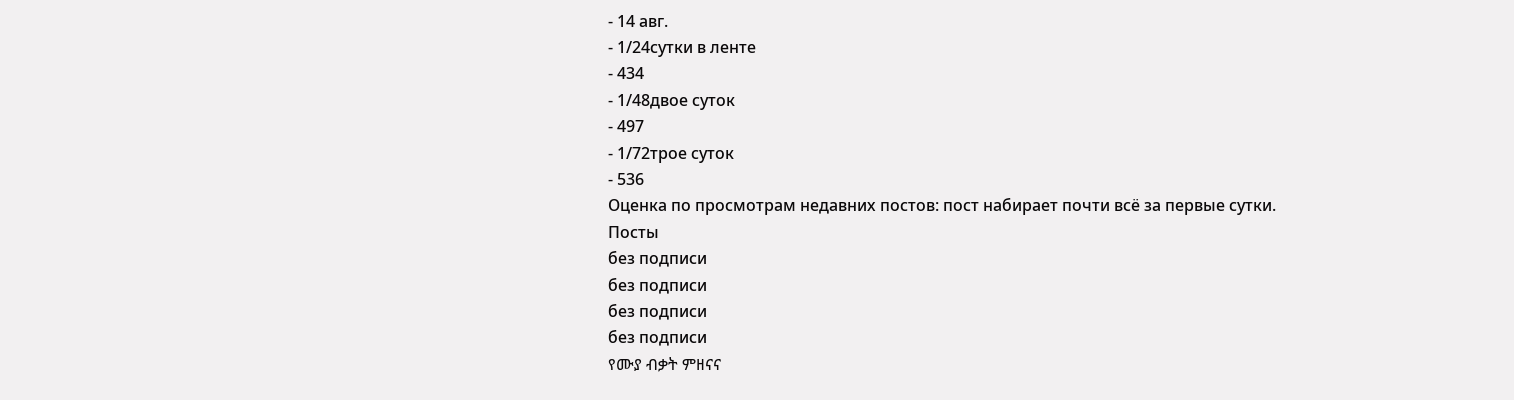- 14 авг.
- 1/24сутки в ленте
- 434
- 1/48двое суток
- 497
- 1/72трое суток
- 536
Оценка по просмотрам недавних постов: пост набирает почти всё за первые сутки.
Посты
без подписи
без подписи
без подписи
без подписи
የሙያ ብቃት ምዘናና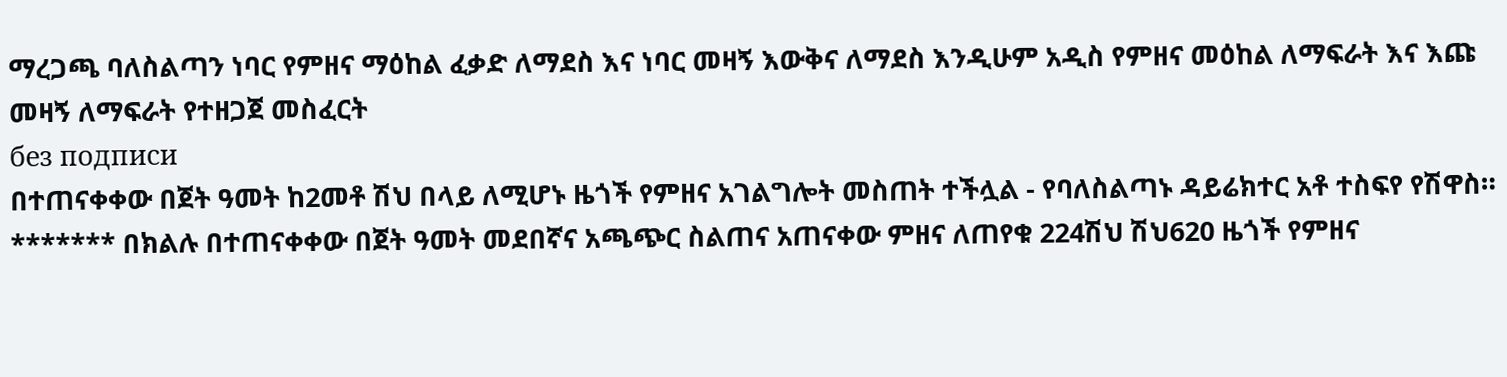ማረጋጫ ባለስልጣን ነባር የምዘና ማዕከል ፈቃድ ለማደስ እና ነባር መዛኝ እውቅና ለማደስ እንዲሁም አዲስ የምዘና መዕከል ለማፍራት እና እጩ መዛኝ ለማፍራት የተዘጋጀ መስፈርት
без подписи
በተጠናቀቀው በጀት ዓመት ከ2መቶ ሽህ በላይ ለሚሆኑ ዜጎች የምዘና አገልግሎት መስጠት ተችሏል - የባለስልጣኑ ዳይሬክተር አቶ ተስፍየ የሽዋስ። ******* በክልሉ በተጠናቀቀው በጀት ዓመት መደበኛና አጫጭር ስልጠና አጠናቀው ምዘና ለጠየቁ 224ሽህ ሽህ620 ዜጎች የምዘና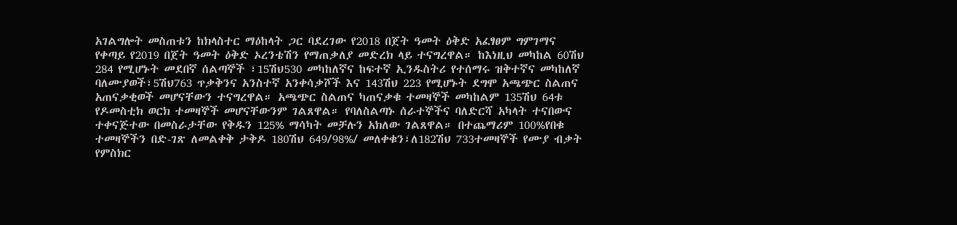አገልግሎት መስጠቱን ከክላስተር ማዕከላት ጋር ባደረገው የ2018 በጀት ዓመት ዕቅድ አፈፃፀም ግምገማና የቀጣይ የ2019 በጀት ዓመት ዕቅድ ኦረንቴሽን የማጠቃለያ መድረክ ላይ ተናግረዋል። ከእነዚህ መካከል 60ሽህ 284 የሚሆኑት መደበኛ ሰልጣኞች ፣15ሽህ530 መካከለኛና ከፍተኛ ኢንዱስትሪ የተሰማሩ ዝቅተኛና መካከለኛ ባለሙያወች፣5ሽህ763 ጥቃቅንና አንስተኛ አንቀሳቃሾች እና 143ሽህ 223 የሚሆኑት ደግሞ አጫጭር ስልጠና አጠናቃቂወች መሆናቸውን ተናግረዋል። አጫጭር ስልጠና ካጠናቃቁ ተመዛኞች መካከልም 135ሽህ 64ቱ የዶመስቲክ ወርክ ተመዛኞች መሆናቸውንም ገልጸዋል። የባለስልጣኑ ሰራተኞችና ባለድርሻ አካላት ተናበውና ተቀናጅተው በመስራታቸው የቅዱን 125% ማሳካት መቻሉን አክለው ገልጸዋል። በተጨማሪም 100%የበቁ ተመዛኞችን በድ-ገጽ ለመልቀቅ ታቅዶ 180ሽህ 649/98%/ መለቀቁን፣ለ182ሽህ 733ተመዛኞች የሙያ ብቃት የምስክር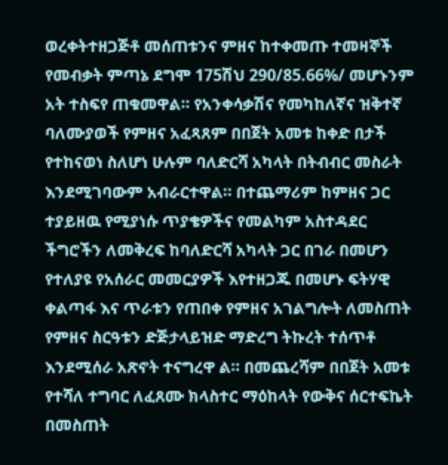ወረቀትተዘጋጅቶ መሰጠቱንና ምዘና ከተቀመጡ ተመዛኞች የመብቃት ምጣኔ ደግሞ 175ሽህ 290/85.66%/ መሆኑንም አት ተስፍየ ጠቁመዋል። የአንቀሳቃሽና የመካከለኛና ዝቅተኛ ባለሙያወች የምዘና አፈጻጸም በበጀት አመቱ ከቀድ በታች የተከናወነ ስለሆነ ሁሉም ባለድርሻ አካላት በትብብር መስራት እንደሚገባውም አብራርተዋል። በተጨማሪም ከምዘና ጋር ተያይዘዉ የሚያነሱ ጥያቄዎችና የመልካም አስተዳደር ችግሮችን ለመቅረፍ ከባለድርሻ አካላት ጋር በገራ በመሆን የተለያዩ የአሰራር መመርያዎች እየተዘጋጁ በመሆኑ ፍትሃዊ ቀልጣፋ እና ጥራቱን የጠበቀ የምዘና አገልግሎት ለመስጠት የምዘና ስርዓቱን ድጅታላይዝድ ማድረግ ትኩረት ተሰጥቶ እንደሚሰራ አጽኖት ተናግረዋ ል። በመጨረሻም በበጀት አመቱ የተሻለ ተግባር ለፈጸሙ ክላስተር ማዕከላት የውቅና ሰርተፍኬት በመስጠት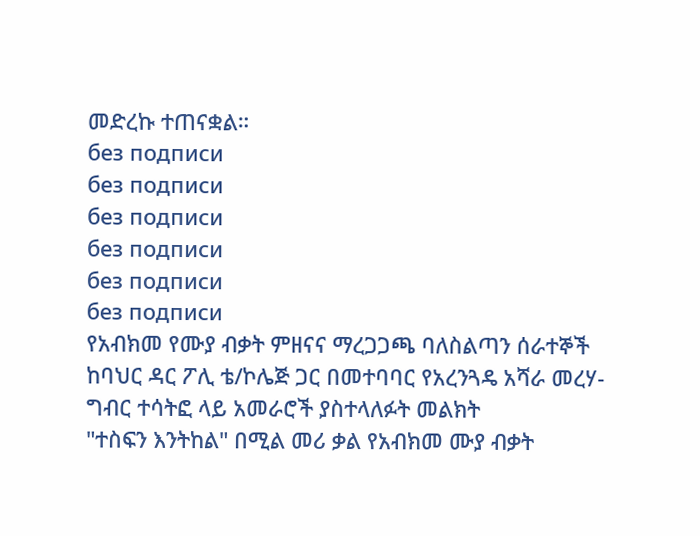መድረኩ ተጠናቋል።
без подписи
без подписи
без подписи
без подписи
без подписи
без подписи
የአብክመ የሙያ ብቃት ምዘናና ማረጋጋጫ ባለስልጣን ሰራተኞች ከባህር ዳር ፖሊ ቴ/ኮሌጅ ጋር በመተባባር የአረንጓዴ አሻራ መረሃ-ግብር ተሳትፎ ላይ አመራሮች ያስተላለፉት መልክት
"ተስፍን እንትከል" በሚል መሪ ቃል የአብክመ ሙያ ብቃት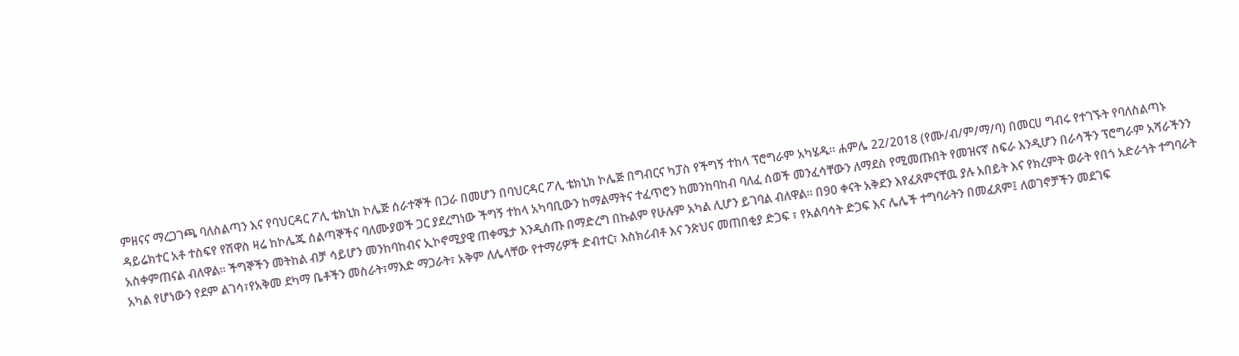ምዘናና ማረጋገጫ ባለስልጣን እና የባህርዳር ፖሊ ቴክኒክ ኮሌጅ ሰራተኞች በጋራ በመሆን በባህርዳር ፖሊ ቴክኒክ ኮሌጅ በግብርና ካፓስ የችግኝ ተከላ ፕሮግራም አካሄዱ። ሐምሌ 22/2018 (የሙ/ብ/ም/ማ/ባ) በመርሀ ግብሩ የተገኙት የባለስልጣኑ ዳይሬክተር አቶ ተስፍየ የሽዋስ ዛሬ ከኮሌጁ ሰልጣኞችና ባለሙያወች ጋር ያደረግነው ችግኝ ተከላ አካባቢውን ከማልማትና ተፈጥሮን ከመንከባከብ ባለፈ ሰወች መንፈሳቸውን ለማደስ የሚመጡበት የመዝናኛ ስፍራ እንዲሆን በራሳችን ፕሮግራም አሻራችንን አስቀምጠናል ብለዋል። ችግኞችን መትከል ብቻ ሳይሆን መንከባከብና ኢኮኖሚያዊ ጠቀሜታ እንዲሰጡ በማድረግ በኩልም የሁሉም አካል ሊሆን ይገባል ብለዋል። በ90 ቀናት አቅደን እየፈጸምናቸዉ ያሉ አበይት እና የክረምት ወራት የበጎ አድራጎት ተግባራት አካል የሆነውን የደም ልገሳ፣የአቅመ ደካማ ቤቶችን መስራት፣ማእድ ማጋራት፣ አቅም ለሌላቸው የተማሪዎች ድብተር፣ እስክሪብቶ እና ንጽህና መጠበቂያ ድጋፍ ፣ የአልባሳት ድጋፍ እና ሌሌች ተግባራትን በመፈጸም፤ ለወገኖቻችን መደገፍ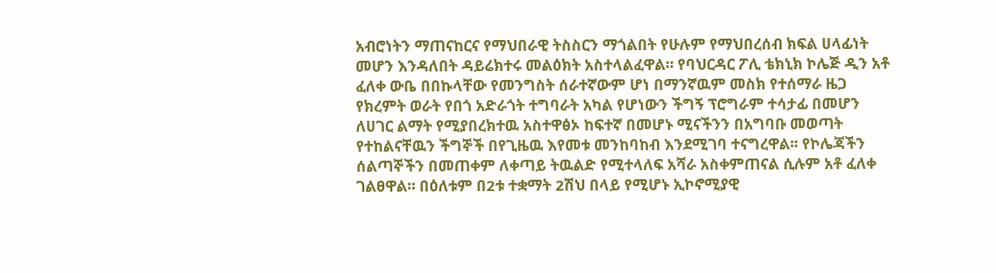አብሮነትን ማጠናከርና የማህበራዊ ትስስርን ማጎልበት የሁሉም የማህበረሰብ ክፍል ሀላፊነት መሆን እንዳለበት ዳይሬክተሩ መልዕክት አስተላልፈዋል። የባህርዳር ፖሊ ቴክኒክ ኮሌጅ ዲን አቶ ፈለቀ ውቤ በበኩላቸው የመንግስት ሰራተኛውም ሆነ በማንኛዉም መስክ የተሰማራ ዜጋ የክረምት ወራት የበጎ አድራጎት ተግባራት አካል የሆነውን ችግኝ ፕሮግራም ተሳታፊ በመሆን ለሀገር ልማት የሚያበረክተዉ አስተዋፅኦ ከፍተኛ በመሆኑ ሚናችንን በአግባቡ መወጣት የተከልናቸዉን ችግኞች በየጊዜዉ እየመቱ መንከባከብ እንደሚገባ ተናግረዋል፡፡ የኮሌጃችን ሰልጣኞችን በመጠቀም ለቀጣይ ትዉልድ የሚተላለፍ አሻራ አስቀምጠናል ሲሉም አቶ ፈለቀ ገልፀዋል። በዕለቱም በ2ቱ ተቋማት 2ሽህ በላይ የሚሆኑ ኢኮኖሚያዊ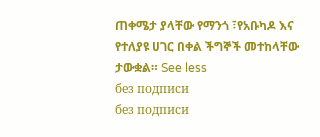ጠቀሜታ ያላቸው የማንጎ ፣የአቡካዶ እና የተለያዩ ሀገር በቀል ችግኞች መተከላቸው ታውቋል። See less
без подписи
без подписи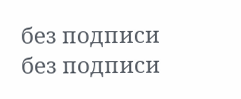без подписи
без подписи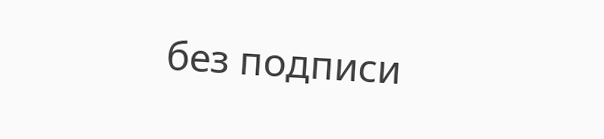без подписи